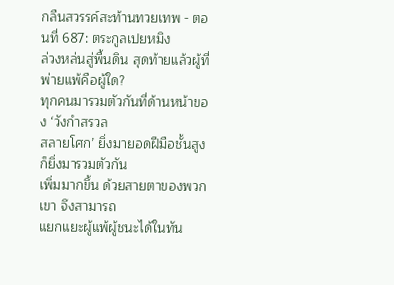กลืนสวรรค์สะท้านทวยเทพ - ตอนที่ 687: ตระกูลเปยหมิง
ล่วงหล่นสู่พื้นดิน สุดท้ายแล้วผู้ที่พ่ายแพ้คือผู้ใด?
ทุกคนมารวมตัวกันที่ด้านหน้าของ ‘วังกำสรวล
สลายโศก’ ยิ่งมายอดฝีมือชั้นสูงก็ยิ่งมารวมตัวกัน
เพิ่มมากขึ้น ด้วยสายตาของพวกเขา จึงสามารถ
แยกแยะผู้แพ้ผู้ชนะได้ในทัน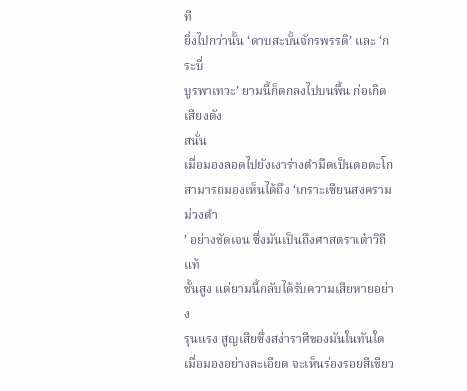ที
ยิ่งไปกว่านั้น ‘ดาบสะบั้นจักรพรรดิ’ และ ‘กระบี่
บูรพาเทวะ’ ยามนี้ก็ตกลงไปบนพื้น ก่อเกิดเสียงดัง
สนั่น
เมื่อมองลอดไปยังเงาร่างดำมืดเป็นตอตะโก
สามารถมองเห็นได้ถึง ‘เกราะเซียนสงครามม่วงดำ
’ อย่างชัดเจน ซึ่งมันเป็นถึงศาสตราเต๋าวิถีแท้
ชั้นสูง แต่ยามนี้กลับได้รับความเสียหายอย่าง
รุนแรง สูญเสียซึ่งสง่าราศีของมันในทันใด
เมื่อมองอย่างละเอียด จะเห็นร่องรอยสีเขียว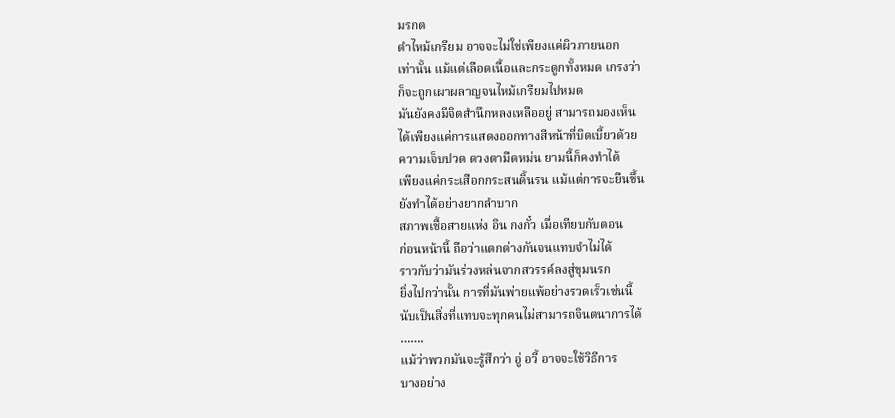มรกต
ดำไหม้เกรียม อาจจะไม่ใช่เพียงแค่ผิวภายนอก
เท่านั้น แม้แต่เลือดเนื้อและกระดูกทั้งหมด เกรงว่า
ก็จะถูกเผาผลาญจนไหม้เกรียมไปหมด
มันยังคงมีจิตสำนึกหลงเหลืออยู่ สามารถมองเห็น
ได้เพียงแค่การแสดงออกทางสีหน้าที่บิดเบี้ยวด้วย
ความเจ็บปวด ดวงตามืดหม่น ยามนี้ก็คงทำได้
เพียงแค่กระเสือกกระสนดิ้นรน แม้แต่การจะยืนขึ้น
ยังทำได้อย่างยากลำบาก
สภาพเชื้อสายแห่ง อิน กงกั๋ว เมื่อเทียบกับตอน
ก่อนหน้านี้ ถือว่าแตกต่างกันจนแทบจำไม่ได้
ราวกับว่ามันร่วงหล่นจากสวรรค์ลงสู่ขุมนรก
ยิ่งไปกว่านั้น การที่มันพ่ายแพ้อย่างรวดเร็วเช่นนี้
นับเป็นสิ่งที่แทบจะทุกคนไม่สามารถจินตนาการได้
…….
แม้ว่าพวกมันจะรู้สึกว่า อู่ อวี้ อาจจะใช้วิธีการ
บางอย่าง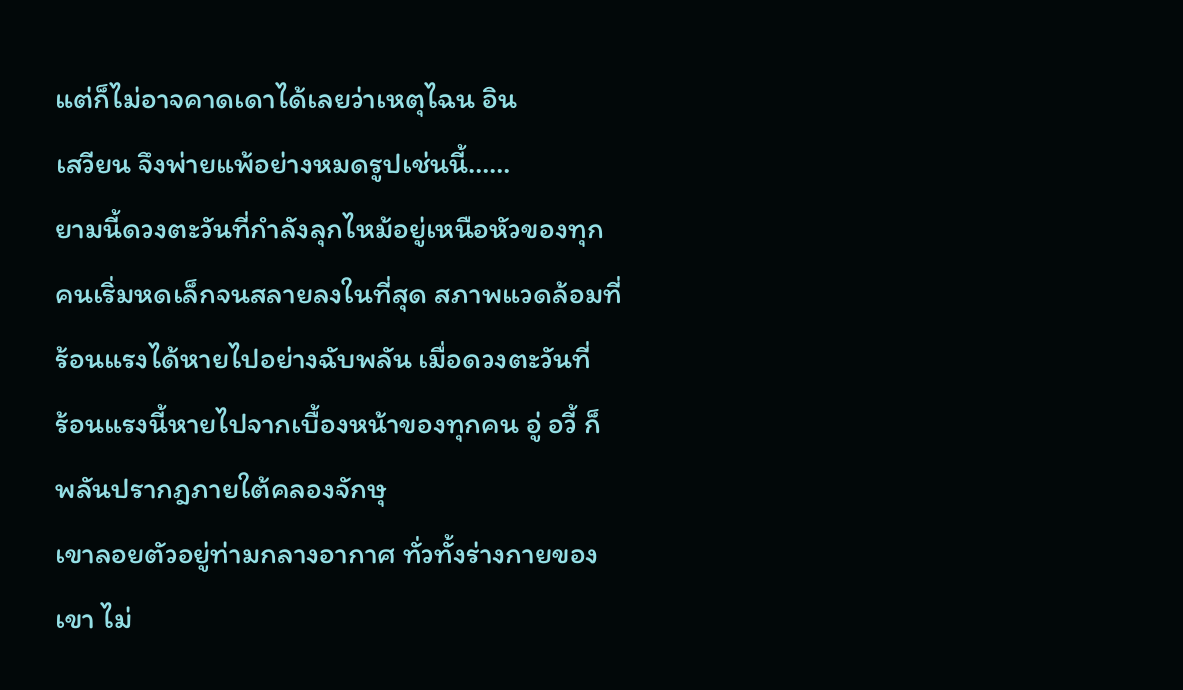แต่ก็ไม่อาจคาดเดาได้เลยว่าเหตุไฉน อิน
เสวียน จึงพ่ายแพ้อย่างหมดรูปเช่นนี้……
ยามนี้ดวงตะวันที่กำลังลุกไหม้อยู่เหนือหัวของทุก
คนเริ่มหดเล็กจนสลายลงในที่สุด สภาพแวดล้อมที่
ร้อนแรงได้หายไปอย่างฉับพลัน เมื่อดวงตะวันที่
ร้อนแรงนี้หายไปจากเบื้องหน้าของทุกคน อู่ อวี้ ก็
พลันปรากฎภายใต้คลองจักษุ
เขาลอยตัวอยู่ท่ามกลางอากาศ ทั่วทั้งร่างกายของ
เขา ไม่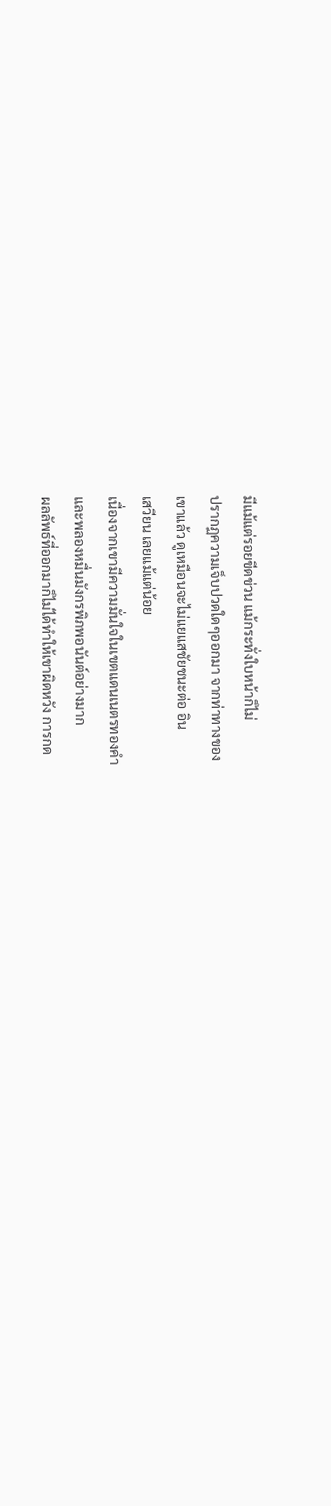มีแม้แต่รอยขีดข่วน แม้กระทั่งใบหน้าก็ไม่
ปรากฏความเจ็บปวดใดๆออกมา จากท่าทางของ
เขาแล้ว ดูเหมือนจะไม่แยแสชัยชนะต่อ อิน
เสวียน เลยแม้แต่น้อย
เนื่องจากเขามีความมั่นใจในเขตแดนเนตรทองคำ
และพลองหมื่นมังกรพิภพอนันต์อย่างมาก
ผลลัพธ์ที่ออกมาก็ไม่ได้ทำให้เขาผิดหวัง การกด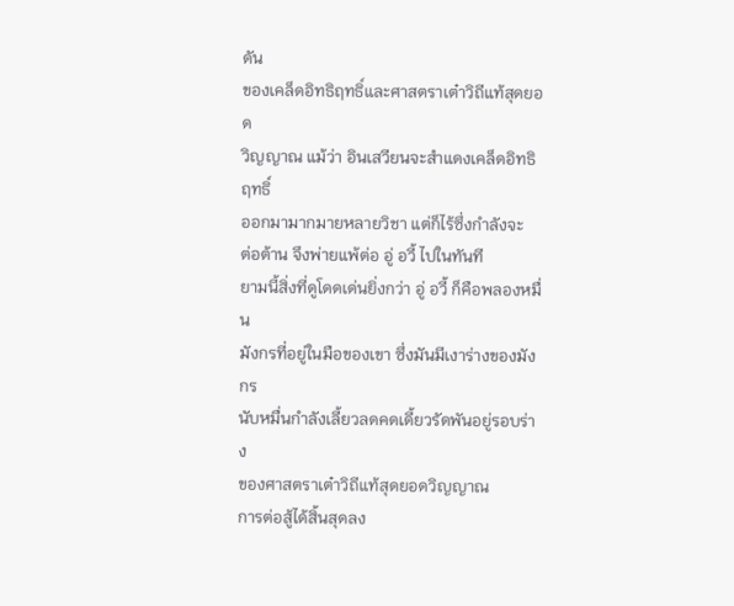ดัน
ของเคล็ดอิทธิฤทธิ์และศาสตราเต๋าวิถีแท้สุดยอด
วิญญาณ แม้ว่า อินเสวียนจะสำแดงเคล็ดอิทธิฤทธิ์
ออกมามากมายหลายวิชา แต่ก็ไร้ซึ่งกำลังจะ
ต่อต้าน จึงพ่ายแพ้ต่อ อู่ อวี้ ไปในทันที
ยามนี้สิ่งที่ดูโดดเด่นยิ่งกว่า อู่ อวี้ ก็คือพลองหมื่น
มังกรที่อยู่ในมือของเขา ซึ่งมันมีเงาร่างของมังกร
นับหมื่นกำลังเลี้ยวลดคดเดี้ยวรัดพันอยู่รอบร่าง
ของศาสตราเต๋าวิถีแท้สุดยอดวิญญาณ
การต่อสู้ได้สิ้นสุดลง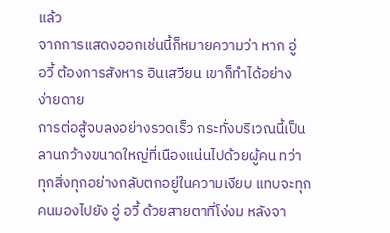แล้ว
จากการแสดงออกเช่นนี้ก็หมายความว่า หาก อู่
อวี้ ต้องการสังหาร อินเสวียน เขาก็ทำได้อย่าง
ง่ายดาย
การต่อสู้จบลงอย่างรวดเร็ว กระทั่งบริเวณนี้เป็น
ลานกว้างขนาดใหญ่ที่เนืองแน่นไปด้วยผู้คน ทว่า
ทุกสิ่งทุกอย่างกลับตกอยู่ในความเงียบ แทบจะทุก
คนมองไปยัง อู่ อวี้ ด้วยสายตาที่โง่งม หลังจา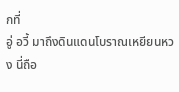กที่
อู่ อวี้ มาถึงดินแดนโบราณเหยียนหวง นี่ถือ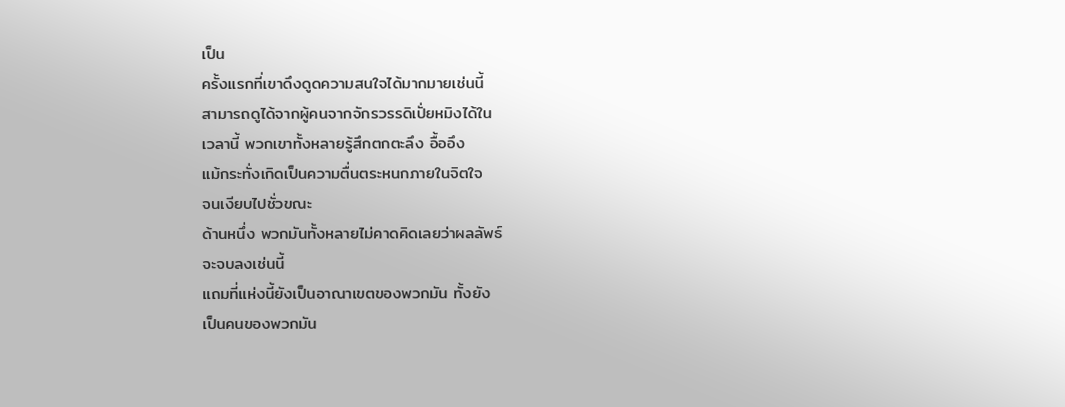เป็น
ครั้งแรกที่เขาดึงดูดความสนใจได้มากมายเช่นนี้
สามารถดูได้จากผู้คนจากจักรวรรดิเปั่ยหมิงได้ใน
เวลานี้ พวกเขาทั้งหลายรู้สึกตกตะลึง อื้ออึง
แม้กระทั่งเกิดเป็นความตื่นตระหนกภายในจิตใจ
จนเงียบไปชั่วขณะ
ด้านหนึ่ง พวกมันทั้งหลายไม่คาดคิดเลยว่าผลลัพธ์
จะจบลงเช่นนี้
แถมที่แห่งนี้ยังเป็นอาณาเขตของพวกมัน ทั้งยัง
เป็นคนของพวกมัน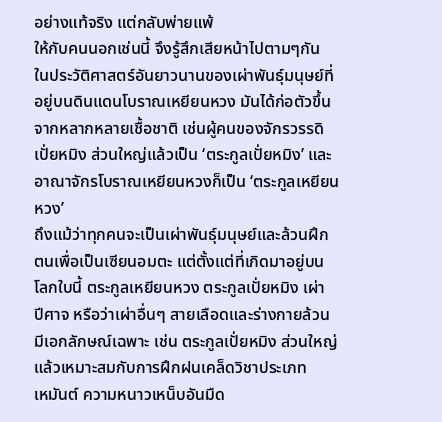อย่างแท้จริง แต่กลับพ่ายแพ้
ให้กับคนนอกเช่นนี้ จึงรู้สึกเสียหน้าไปตามๆกัน
ในประวัติศาสตร์อันยาวนานของเผ่าพันธุ์มนุษย์ที่
อยู่บนดินแดนโบราณเหยียนหวง มันได้ก่อตัวขึ้น
จากหลากหลายเชื้อชาติ เช่นผู้คนของจักรวรรดิ
เปั่ยหมิง ส่วนใหญ่แล้วเป็น ‘ตระกูลเปั่ยหมิง’ และ
อาณาจักรโบราณเหยียนหวงก็เป็น ‘ตระกูลเหยียน
หวง’
ถึงแม้ว่าทุกคนจะเป็นเผ่าพันธุ์มนุษย์และล้วนฝึก
ตนเพื่อเป็นเซียนอมตะ แต่ตั้งแต่ที่เกิดมาอยู่บน
โลกใบนี้ ตระกูลเหยียนหวง ตระกูลเปั่ยหมิง เผ่า
ปีศาจ หรือว่าเผ่าอื่นๆ สายเลือดและร่างกายล้วน
มีเอกลักษณ์เฉพาะ เช่น ตระกูลเปั่ยหมิง ส่วนใหญ่
แล้วเหมาะสมกับการฝึกฝนเคล็ดวิชาประเภท
เหมันต์ ความหนาวเหน็บอันมืด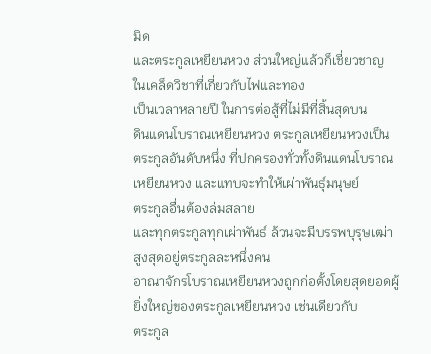มิด
และตระกูลเหยียนหวง ส่วนใหญ่แล้วก็เชี่ยวชาญ
ในเคล็ดวิชาที่เกี่ยวกับไฟและทอง
เป็นเวลาหลายปี ในการต่อสู้ที่ไม่มีที่สิ้นสุดบน
ดินแดนโบราณเหยียนหวง ตระกูลเหยียนหวงเป็น
ตระกูลอันดับหนึ่ง ที่ปกครองทั่วทั้งดินแดนโบราณ
เหยียนหวง และแทบจะทำให้เผ่าพันธุ์มนุษย์
ตระกูลอื่นต้องล่มสลาย
และทุกตระกูลทุกเผ่าพันธ์ ล้วนจะมีบรรพบุรุษเฒ่า
สูงสุดอยู่ตระกูลละหนึ่งคน
อาณาจักรโบราณเหยียนหวงถูกก่อตั้งโดยสุดยอดผู้
ยิ่งใหญ่ของตระกูลเหยียนหวง เช่นเดียวกับ
ตระกูล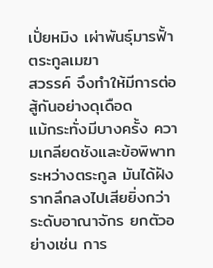เปั่ยหมิง เผ่าพันธุ์มารฟั้า ตระกูลเมฆา
สวรรค์ จึงทำให้มีการต่อสู้กันอย่างดุเดือด
แม้กระทั่งมีบางครั้ง ความเกลียดชังและข้อพิพาท
ระหว่างตระกูล มันได้ฝังรากลึกลงไปเสียยิ่งกว่า
ระดับอาณาจักร ยกตัวอย่างเช่น การ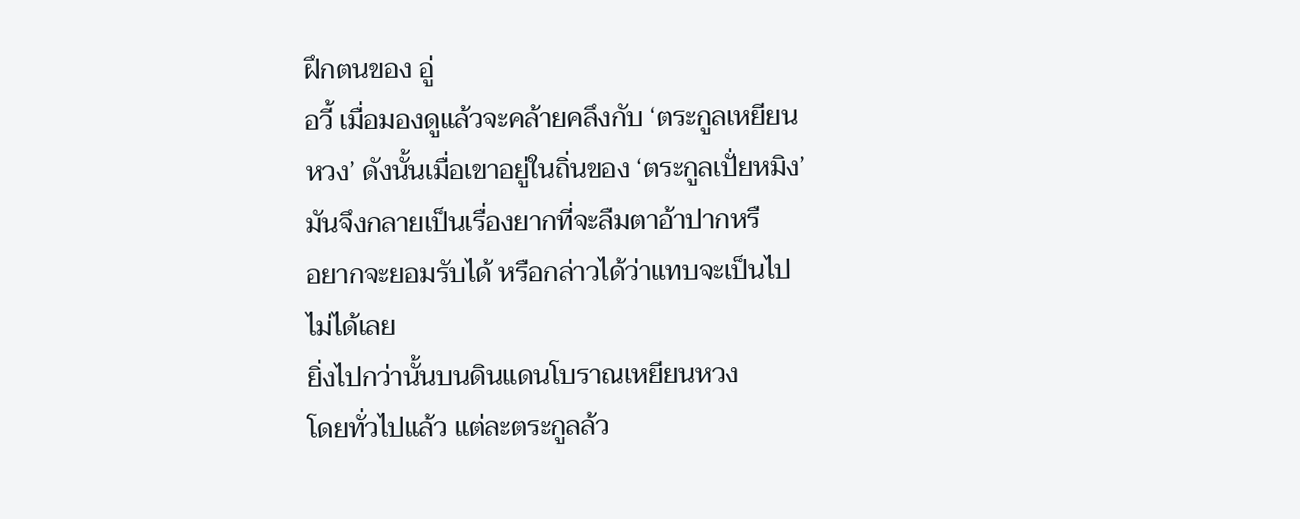ฝึกตนของ อู่
อวี้ เมื่อมองดูแล้วจะคล้ายคลึงกับ ‘ตระกูลเหยียน
หวง’ ดังนั้นเมื่อเขาอยู่ในถิ่นของ ‘ตระกูลเปั่ยหมิง’
มันจึงกลายเป็นเรื่องยากที่จะลืมตาอ้าปากหรื
อยากจะยอมรับได้ หรือกล่าวได้ว่าแทบจะเป็นไป
ไม่ได้เลย
ยิ่งไปกว่านั้นบนดินแดนโบราณเหยียนหวง
โดยทั่วไปแล้ว แต่ละตระกูลล้ว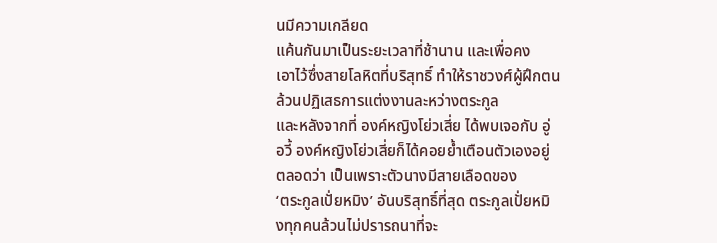นมีความเกลียด
แค้นกันมาเป็นระยะเวลาที่ช้านาน และเพื่อคง
เอาไว้ซึ่งสายโลหิตที่บริสุทธิ์ ทำให้ราชวงศ์ผู้ฝึกตน
ล้วนปฏิเสธการแต่งงานละหว่างตระกูล
และหลังจากที่ องค์หญิงโย่วเสี่ย ได้พบเจอกับ อู่
อวี้ องค์หญิงโย่วเสี่ยก็ได้คอยย้ำเตือนตัวเองอยู่
ตลอดว่า เป็นเพราะตัวนางมีสายเลือดของ
‘ตระกูลเปั่ยหมิง’ อันบริสุทธิ์ที่สุด ตระกูลเปั่ยหมิ
งทุกคนล้วนไม่ปรารถนาที่จะ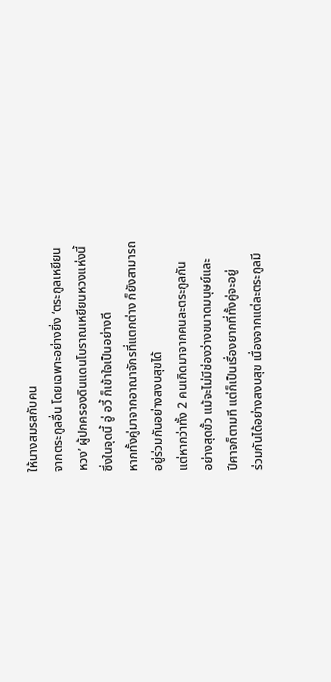ให้นางสมรสกับคน
จากตระกูลอื่น โดยเฉพาะอย่างยิ่ง ‘ตระกูลเหยียน
หวง’ ผู้ปกครองดินแดนโบราณเหยียนหวงแห่งนี้
ซึ่งในจุดนี้ อู่ อวี้ ก็เข้าใจเป็นอย่างดี
หากทั้งคู่มาจากอาณาจักรที่แตกต่าง ก็ยังสามารถ
อยู่ร่วมกันอย่างสงบสุขได้
แต่หากว่าทั้ง 2 คนเกิดมาจากคนละตระกูลกัน
อย่างสุดขั้ว แม้จะไม่มีช่องว่างขนาดมนุษย์และ
ปีศาจก็ตามที แต่ก็เป็นเรื่องยากที่ทั้งคู่จะอยู่
ร่วมกันได้อย่างสงบสุข เนื่องจากแต่ละตระกูลมี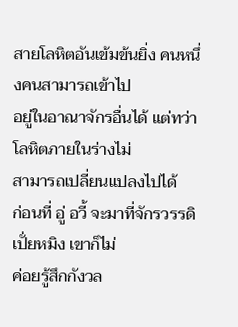สายโลหิตอันเข้มข้นยิ่ง คนหนึ่งคนสามารถเข้าไป
อยู่ในอาณาจักรอื่นได้ แต่ทว่าโลหิตภายในร่างไม่
สามารถเปลี่ยนแปลงไปได้
ก่อนที่ อู่ อวี้ จะมาที่จักรวรรดิเปั่ยหมิง เขาก็ไม่
ค่อยรู้สึกกังวล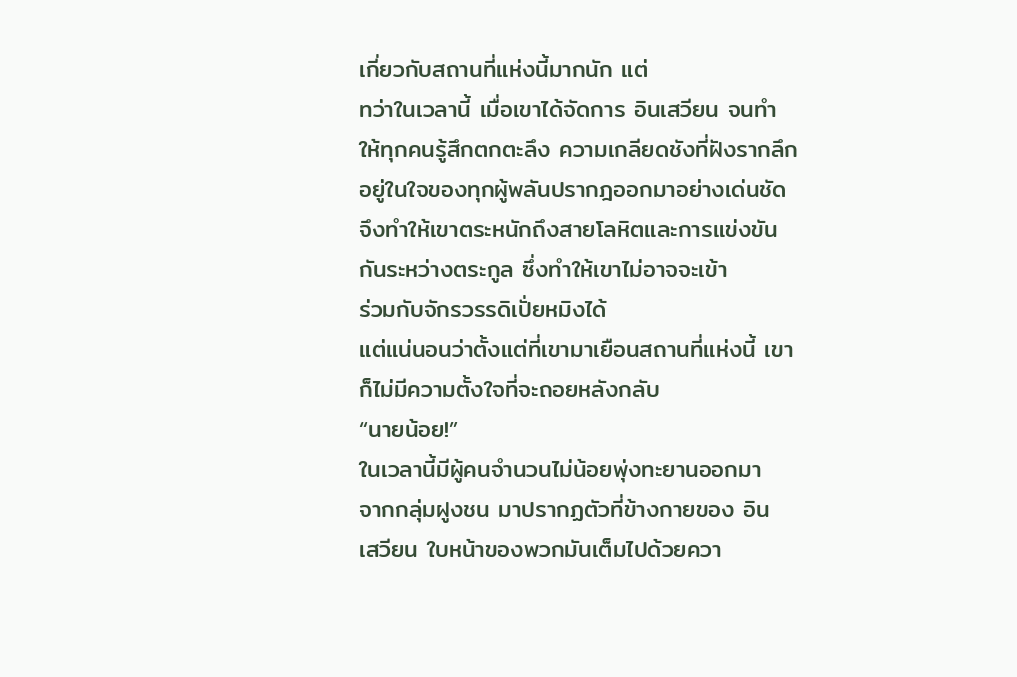เกี่ยวกับสถานที่แห่งนี้มากนัก แต่
ทว่าในเวลานี้ เมื่อเขาได้จัดการ อินเสวียน จนทำ
ให้ทุกคนรู้สึกตกตะลึง ความเกลียดชังที่ฝังรากลึก
อยู่ในใจของทุกผู้พลันปรากฎออกมาอย่างเด่นชัด
จึงทำให้เขาตระหนักถึงสายโลหิตและการแข่งขัน
กันระหว่างตระกูล ซึ่งทำให้เขาไม่อาจจะเข้า
ร่วมกับจักรวรรดิเปั่ยหมิงได้
แต่แน่นอนว่าตั้งแต่ที่เขามาเยือนสถานที่แห่งนี้ เขา
ก็ไม่มีความตั้งใจที่จะถอยหลังกลับ
“นายน้อย!”
ในเวลานี้มีผู้คนจำนวนไม่น้อยพุ่งทะยานออกมา
จากกลุ่มฝูงชน มาปรากฏตัวที่ข้างกายของ อิน
เสวียน ใบหน้าของพวกมันเต็มไปด้วยควา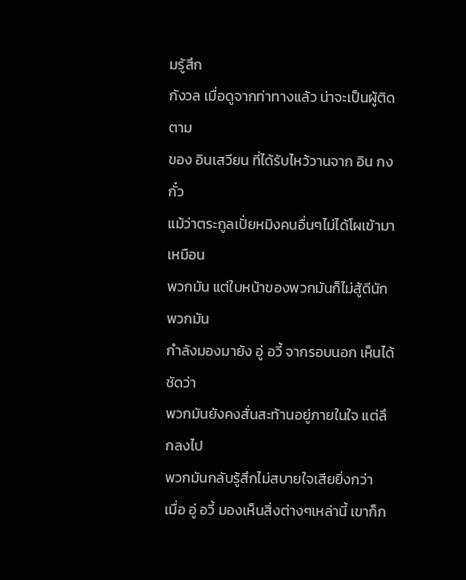มรู้สึก
กังวล เมื่อดูจากท่าทางแล้ว น่าจะเป็นผู้ติดตาม
ของ อินเสวียน ที่ได้รับไหว้วานจาก อิน กงกั๋ว
แม้ว่าตระกูลเปั่ยหมิงคนอื่นๆไม่ได้โผเข้ามาเหมือน
พวกมัน แต่ใบหน้าของพวกมันก็ไม่สู้ดีนัก พวกมัน
กำลังมองมายัง อู่ อวี้ จากรอบนอก เห็นได้ชัดว่า
พวกมันยังคงสั่นสะท้านอยู่ภายในใจ แต่ลึกลงไป
พวกมันกลับรู้สึกไม่สบายใจเสียยิ่งกว่า
เมื่อ อู่ อวี้ มองเห็นสิ่งต่างๆเหล่านี้ เขาก็ก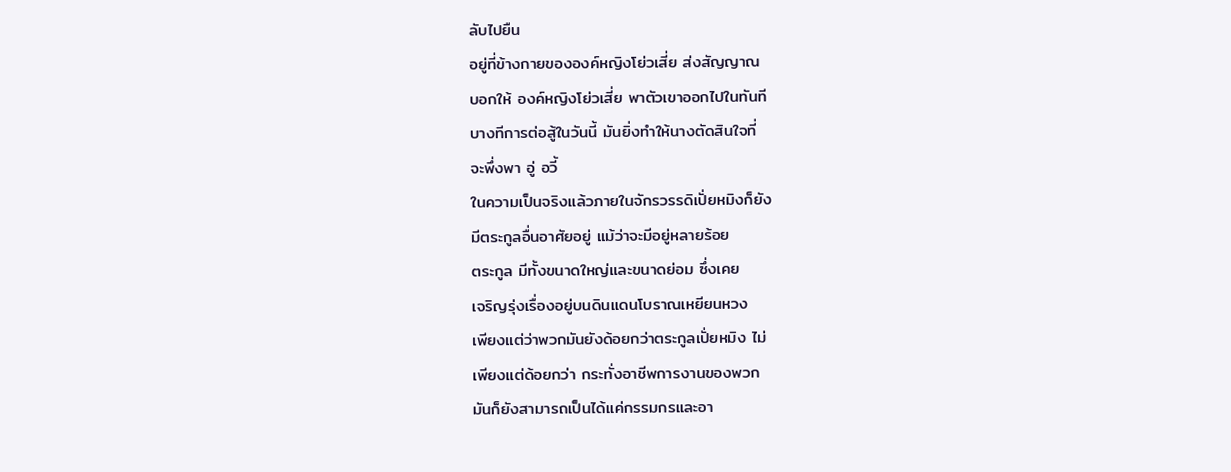ลับไปยืน
อยู่ที่ข้างกายขององค์หญิงโย่วเสี่ย ส่งสัญญาณ
บอกให้ องค์หญิงโย่วเสี่ย พาตัวเขาออกไปในทันที
บางทีการต่อสู้ในวันนี้ มันยิ่งทำให้นางตัดสินใจที่
จะพึ่งพา อู่ อวี้
ในความเป็นจริงแล้วภายในจักรวรรดิเปั่ยหมิงก็ยัง
มีตระกูลอื่นอาศัยอยู่ แม้ว่าจะมีอยู่หลายร้อย
ตระกูล มีทั้งขนาดใหญ่และขนาดย่อม ซึ่งเคย
เจริญรุ่งเรื่องอยู่บนดินแดนโบราณเหยียนหวง
เพียงแต่ว่าพวกมันยังด้อยกว่าตระกูลเปั่ยหมิง ไม่
เพียงแต่ด้อยกว่า กระทั่งอาชีพการงานของพวก
มันก็ยังสามารถเป็นได้แค่กรรมกรและอา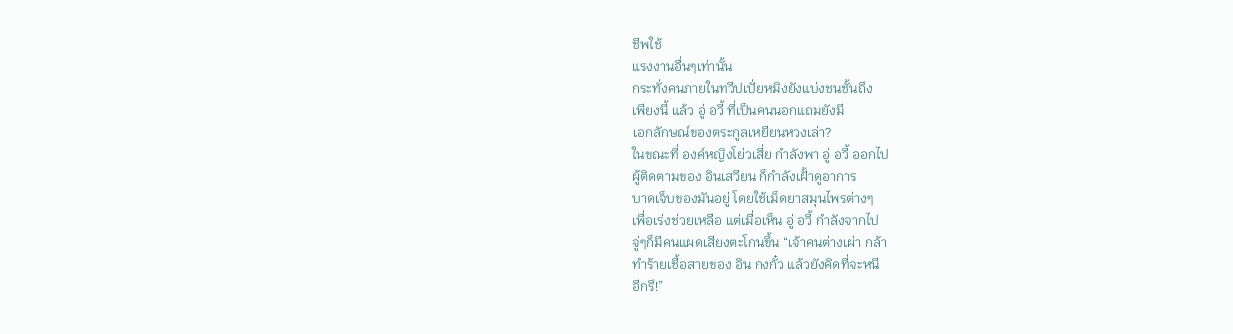ชีพใช้
แรงงานอื่นๆเท่านั้น
กระทั่งคนภายในทวีปเปั่ยหมิงยังแบ่งชนชั้นถึง
เพียงนี้ แล้ว อู่ อวี้ ที่เป็นคนนอกแถมยังมี
เอกลักษณ์ของตระกูลเหยียนหวงเล่า?
ในขณะที่ องค์หญิงโย่วเสี่ย กำลังพา อู่ อวี้ ออกไป
ผู้ติดตามของ อินเสวียน ก็กำลังเฝั้าดูอาการ
บาดเจ็บของมันอยู่ โดยใช้เม็ดยาสมุนไพรต่างๆ
เพื่อเร่งช่วยเหลือ แต่เมื่อเห็น อู่ อวี้ กำลังจากไป
จู่ๆก็มีคนแผดเสียงตะโกนขึ้น “เจ้าคนต่างเผ่า กล้า
ทำร้ายเชื้อสายของ อิน กงกั๋ว แล้วยังคิดที่จะหนี
อีกรึ!”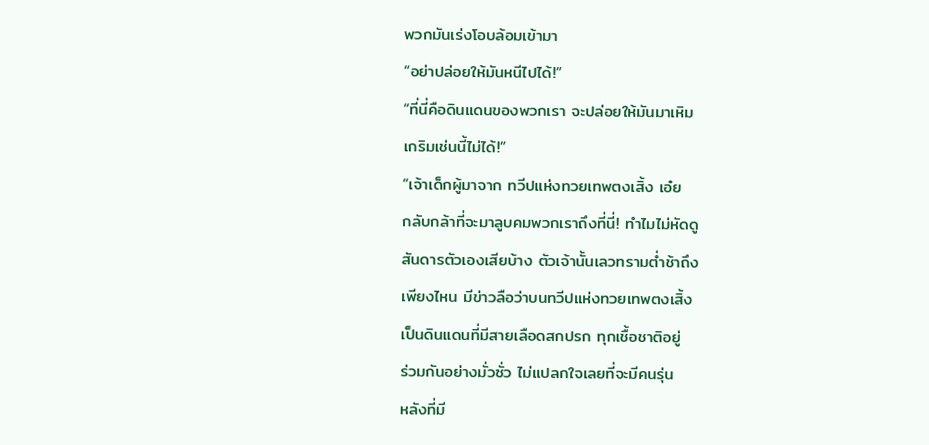พวกมันเร่งโอบล้อมเข้ามา
“อย่าปล่อยให้มันหนีไปได้!”
“ที่นี่คือดินแดนของพวกเรา จะปล่อยให้มันมาเหิม
เกริมเช่นนี้ไม่ได้!”
“เจ้าเด็กผู้มาจาก ทวีปแห่งทวยเทพตงเสิ้ง เอ๋ย
กลับกล้าที่จะมาลูบคมพวกเราถึงที่นี่! ทำไมไม่หัดดู
สันดารตัวเองเสียบ้าง ตัวเจ้านั้นเลวทรามต่ำช้าถึง
เพียงไหน มีข่าวลือว่าบนทวีปแห่งทวยเทพตงเสิ้ง
เป็นดินแดนที่มีสายเลือดสกปรก ทุกเชื้อชาติอยู่
ร่วมกันอย่างมั่วซั่ว ไม่แปลกใจเลยที่จะมีคนรุ่น
หลังที่มี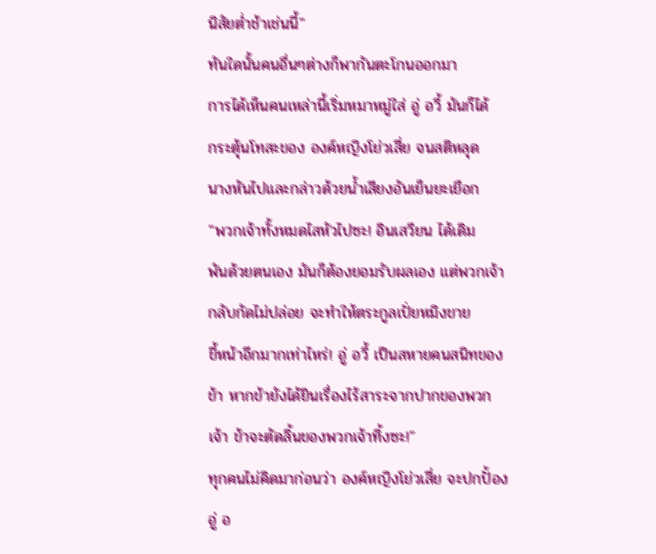นิสัยต่ำช้าเช่นนี้”
ทันใดนั้นคนอื่นๆต่างก็พากันตะโกนออกมา
การได้เห็นคนเหล่านี้เริ่มหมาหมู่ใส่ อู่ อวี้ มันก็ได้
กระตุ้นโทสะของ องค์หญิงโย่วเสี่ย จนสติหลุด
นางหันไปและกล่าวด้วยน้ำเสียงอันเย็นยะเยือก
“พวกเจ้าทั้งหมดไสหัวไปซะ! อินเสวียน ได้เดิม
พันด้วยตนเอง มันก็ต้องยอมรับผลเอง แต่พวกเจ้า
กลับกัดไม่ปล่อย จะทำให้ตระกูลเปั่ยหมิงขาย
ขี้หน้าอีกมากเท่าไหร่! อู่ อวี้ เป็นสหายคนสนิทของ
ข้า หากข้ายังได้ยินเรื่องไร้สาระจากปากของพวก
เจ้า ข้าจะตัดลิ้นของพวกเจ้าทิ้งซะ!”
ทุกคนไม่คิดมาก่อนว่า องค์หญิงโย่วเสี่ย จะปกปั้อง
อู่ อ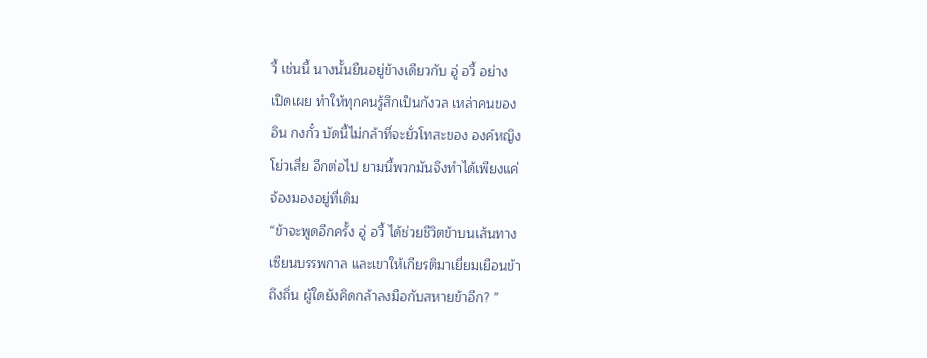วี้ เช่นนี้ นางนั้นยืนอยู่ข้างเดียวกับ อู่ อวี้ อย่าง
เปิดเผย ทำให้ทุกคนรู้สึกเป็นกังวล เหล่าคนของ
อิน กงกั๋ว บัดนี้ไม่กล้าที่จะยั่วโทสะของ องค์หญิง
โย่วเสี่ย อีกต่อไป ยามนี้พวกมันจึงทำได้เพียงแค่
จ้องมองอยู่ที่เดิม
“ข้าจะพูดอีกครั้ง อู่ อวี้ ได้ช่วยชีวิตข้าบนเส้นทาง
เซียนบรรพกาล และเขาให้เกียรติมาเยี่ยมเยือนข้า
ถึงถิ่น ผู้ใดยังคิดกล้าลงมือกับสหายข้าอีก? ”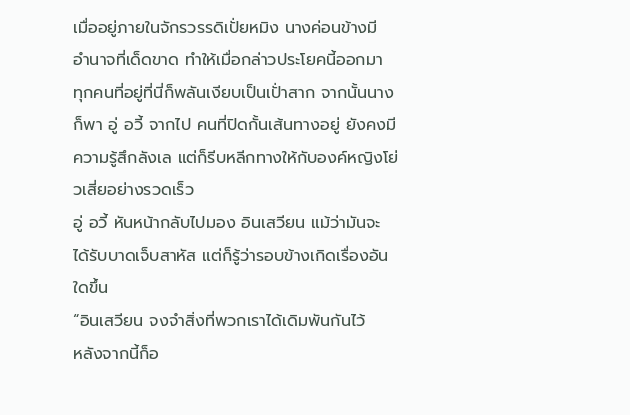เมื่ออยู่ภายในจักรวรรดิเปั่ยหมิง นางค่อนข้างมี
อำนาจที่เด็ดขาด ทำให้เมื่อกล่าวประโยคนี้ออกมา
ทุกคนที่อยู่ที่นี่ก็พลันเงียบเป็นเปั่าสาก จากนั้นนาง
ก็พา อู่ อวี้ จากไป คนที่ปิดกั้นเส้นทางอยู่ ยังคงมี
ความรู้สึกลังเล แต่ก็รีบหลีกทางให้กับองค์หญิงโย่
วเสี่ยอย่างรวดเร็ว
อู่ อวี้ หันหน้ากลับไปมอง อินเสวียน แม้ว่ามันจะ
ได้รับบาดเจ็บสาหัส แต่ก็รู้ว่ารอบข้างเกิดเรื่องอัน
ใดขึ้น
“อินเสวียน จงจำสิ่งที่พวกเราได้เดิมพันกันไว้
หลังจากนี้ก็อ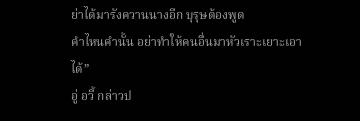ย่าได้มารังควานนางอีก บุรุษต้องพูด
คำไหนคำนั้น อย่าทำให้คนอื่นมาหัวเราะเยาะเอา
ได้”
อู่ อวี้ กล่าวป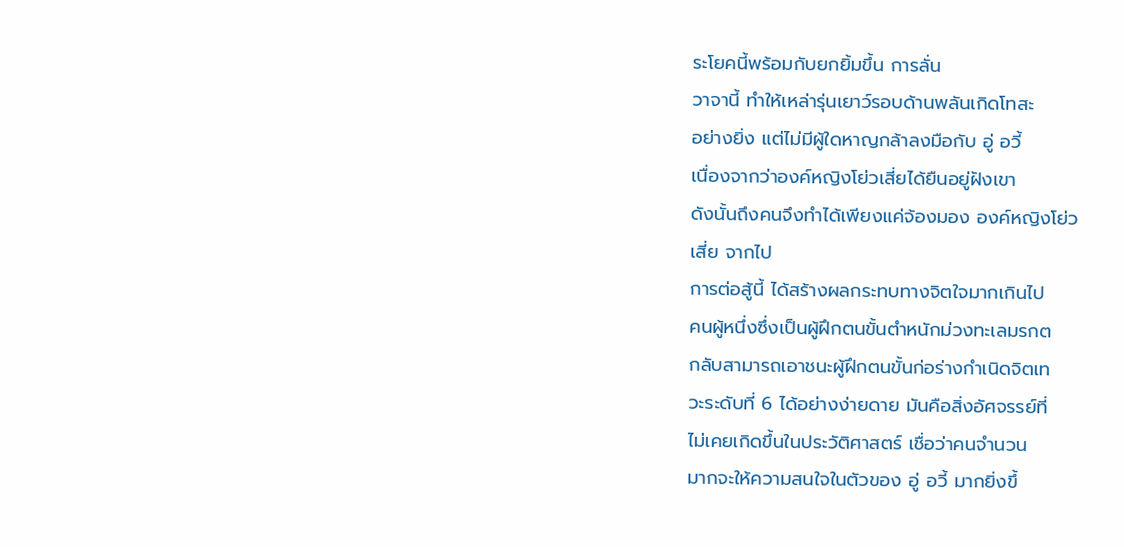ระโยคนี้พร้อมกับยกยิ้มขึ้น การลั่น
วาจานี้ ทำให้เหล่ารุ่นเยาว์รอบด้านพลันเกิดโทสะ
อย่างยิ่ง แต่ไม่มีผู้ใดหาญกล้าลงมือกับ อู่ อวี้
เนื่องจากว่าองค์หญิงโย่วเสี่ยได้ยืนอยู่ฝังเขา
ดังนั้นถึงคนจึงทำได้เพียงแค่จ้องมอง องค์หญิงโย่ว
เสี่ย จากไป
การต่อสู้นี้ ได้สร้างผลกระทบทางจิตใจมากเกินไป
คนผู้หนึ่งซึ่งเป็นผู้ฝึกตนขั้นตำหนักม่วงทะเลมรกต
กลับสามารถเอาชนะผู้ฝึกตนขั้นก่อร่างกำเนิดจิตเท
วะระดับที่ 6 ได้อย่างง่ายดาย มันคือสิ่งอัศจรรย์ที่
ไม่เคยเกิดขึ้นในประวัติศาสตร์ เชื่อว่าคนจำนวน
มากจะให้ความสนใจในตัวของ อู่ อวี้ มากยิ่งขึ้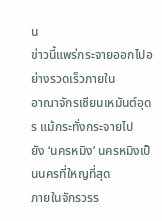น
ข่าวนี้แพร่กระจายออกไปอย่างรวดเร็วภายใน
อาณาจักรเซียนเหมันต์อุดร แม้กระทั่งกระจายไป
ยัง ‘นครหมิง’ นครหมิงเป็นนครที่ใหญที่สุด
ภายในจักรวรร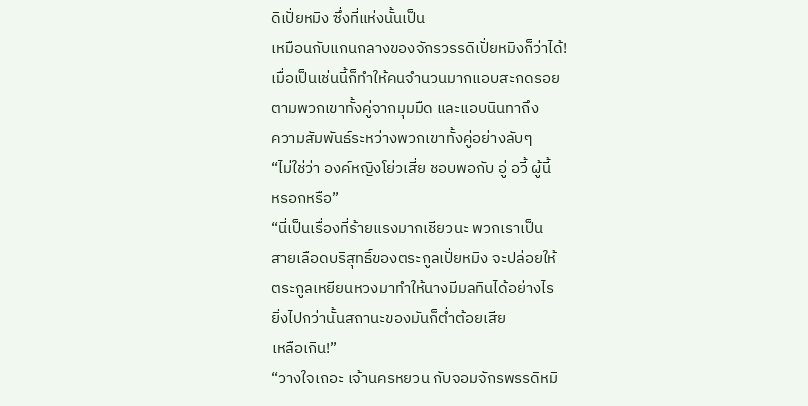ดิเปั่ยหมิง ซึ่งที่แห่งนั้นเป็น
เหมือนกับแกนกลางของจักรวรรดิเปั่ยหมิงก็ว่าได้!
เมื่อเป็นเช่นนี้ก็ทำให้คนจำนวนมากแอบสะกดรอย
ตามพวกเขาทั้งคู่จากมุมมืด และแอบนินทาถึง
ความสัมพันธ์ระหว่างพวกเขาทั้งคู่อย่างลับๆ
“ไม่ใช่ว่า องค์หญิงโย่วเสี่ย ชอบพอกับ อู่ อวี้ ผู้นี้
หรอกหรือ”
“นี่เป็นเรื่องที่ร้ายแรงมากเชียวนะ พวกเราเป็น
สายเลือดบริสุทธิ์ของตระกูลเปั่ยหมิง จะปล่อยให้
ตระกูลเหยียนหวงมาทำให้นางมีมลทินได้อย่างไร
ยิ่งไปกว่านั้นสถานะของมันก็ต่ำต้อยเสีย
เหลือเกิน!”
“วางใจเถอะ เจ้านครหยวน กับจอมจักรพรรดิหมิ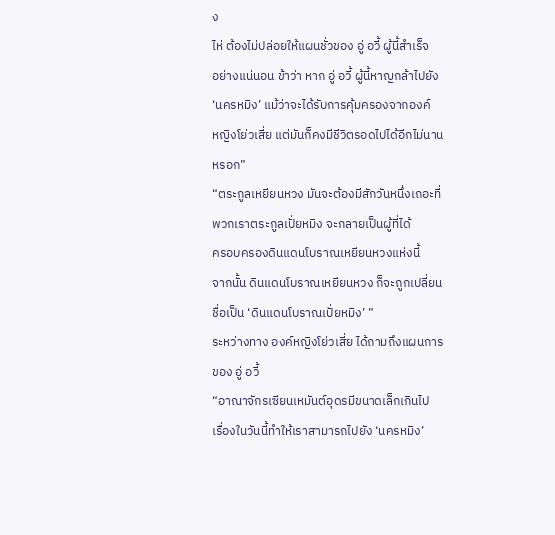ง
ไห่ ต้องไม่ปล่อยให้แผนชั่วของ อู่ อวี้ ผู้นี้สำเร็จ
อย่างแน่นอน ข้าว่า หาก อู่ อวี้ ผู้นี้หาญกล้าไปยัง
‘นครหมิง’ แม้ว่าจะได้รับการคุ้มครองจากองค์
หญิงโย่วเสี่ย แต่มันก็คงมีชีวิตรอดไปได้อีกไม่นาน
หรอก”
“ตระกูลเหยียนหวง มันจะต้องมีสักวันหนึ่งเถอะที่
พวกเราตระกูลเปั่ยหมิง จะกลายเป็นผู้ที่ได้
ครอบครองดินแดนโบราณเหยียนหวงแห่งนี้
จากนั้น ดินแดนโบราณเหยียนหวง ก็จะถูกเปลี่ยน
ชื่อเป็น ‘ดินแดนโบราณเปั่ยหมิง’ ”
ระหว่างทาง องค์หญิงโย่วเสี่ย ได้ถามถึงแผนการ
ของ อู่ อวี้
“อาณาจักรเซียนเหมันต์อุดรมีขนาดเล็กเกินไป
เรื่องในวันนี้ทำให้เราสามารถไปยัง ‘นครหมิง’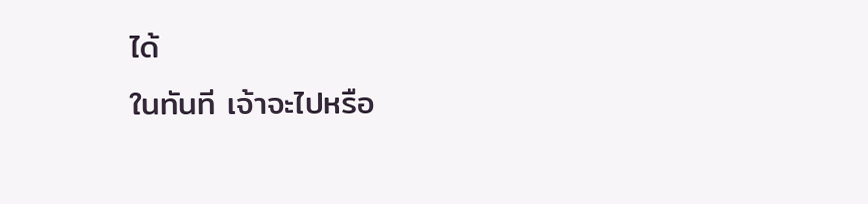ได้
ในทันที เจ้าจะไปหรือ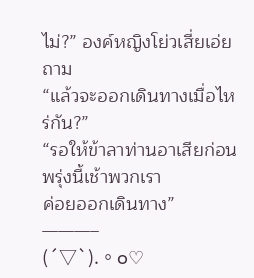ไม่?” องค์หญิงโย่วเสี่ยเอ่ย
ถาม
“แล้วจะออกเดินทางเมื่อไหร่กัน?”
“รอให้ข้าลาท่านอาเสียก่อน พรุ่งนี้เช้าพวกเรา
ค่อยออกเดินทาง”
———–
(´▽`).。o♡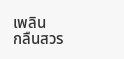เพลิน
กลืนสวร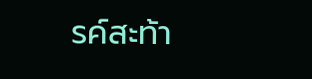รค์สะท้า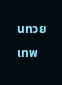นทวยเทพ